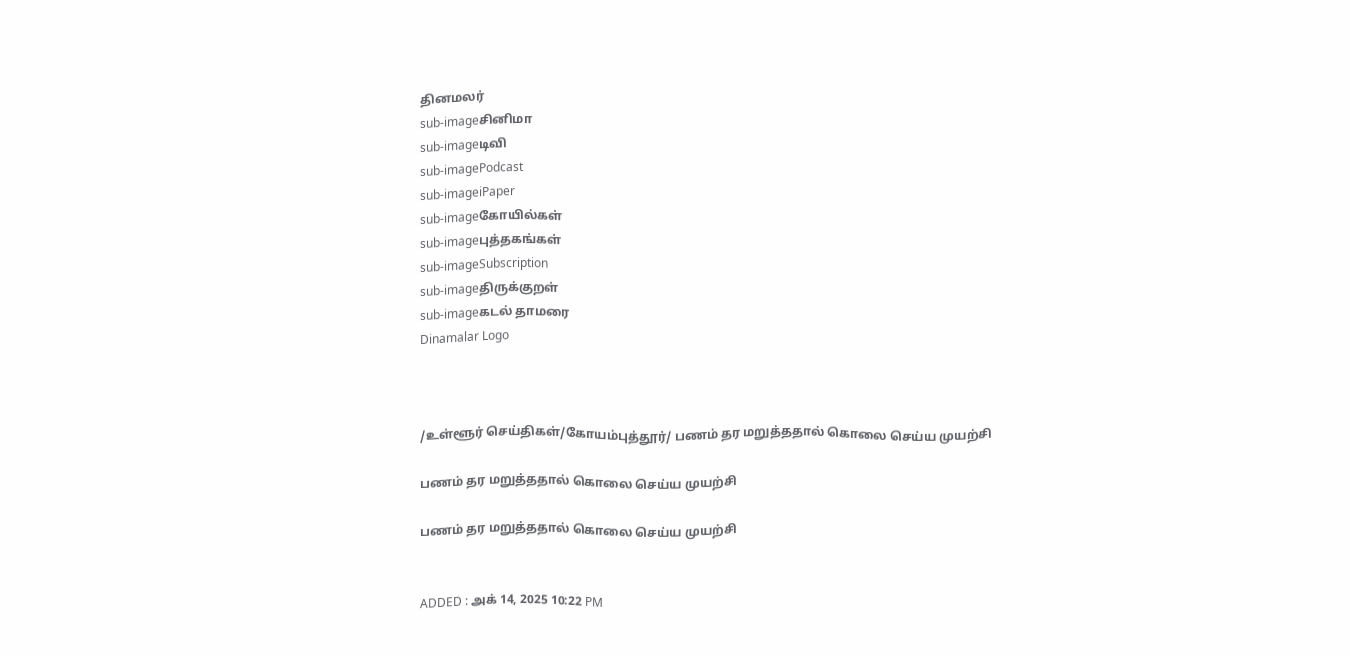தினமலர்
sub-imageசினிமா
sub-imageடிவி
sub-imagePodcast
sub-imageiPaper
sub-imageகோயில்கள்
sub-imageபுத்தகங்கள்
sub-imageSubscription
sub-imageதிருக்குறள்
sub-imageகடல் தாமரை
Dinamalar Logo



/உள்ளூர் செய்திகள்/கோயம்புத்தூர்/ பணம் தர மறுத்ததால் கொலை செய்ய முயற்சி

பணம் தர மறுத்ததால் கொலை செய்ய முயற்சி

பணம் தர மறுத்ததால் கொலை செய்ய முயற்சி


ADDED : அக் 14, 2025 10:22 PM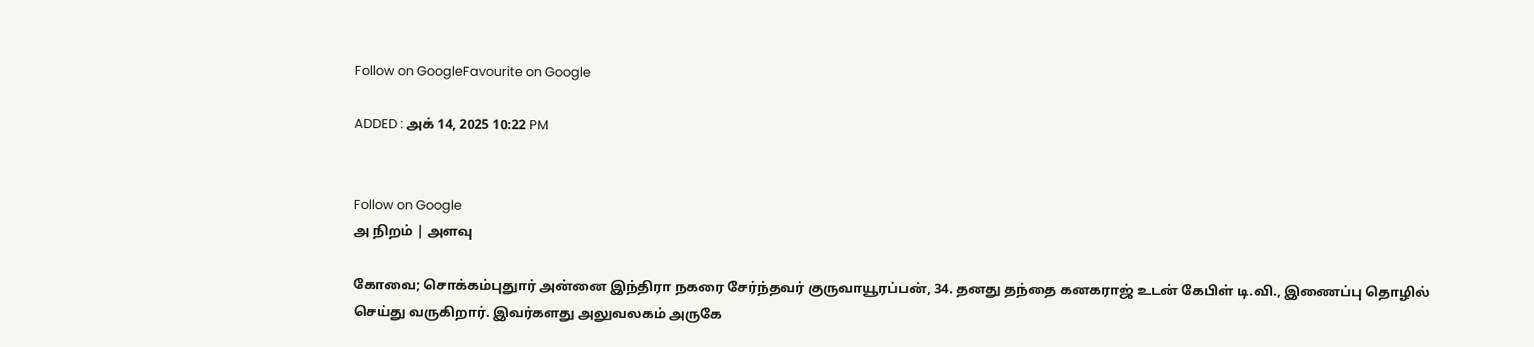Follow on GoogleFavourite on Google

ADDED : அக் 14, 2025 10:22 PM


Follow on Google
அ நிறம் | அளவு

கோவை; சொக்கம்புதுார் அன்னை இந்திரா நகரை சேர்ந்தவர் குருவாயூரப்பன், 34. தனது தந்தை கனகராஜ் உடன் கேபிள் டி.வி., இணைப்பு தொழில் செய்து வருகிறார். இவர்களது அலுவலகம் அருகே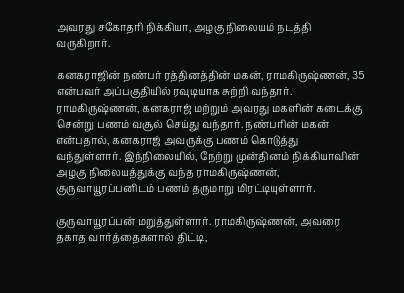அவரது சகோதரி நிக்கியா, அழகு நிலையம் நடத்தி வருகிறார்.

கனகராஜின் நண்பர் ரத்தினத்தின் மகன், ராமகிருஷ்ணன், 35 என்பவர் அப்பகுதியில் ரவுடியாக சுற்றி வந்தார். ராமகிருஷ்ணன், கனகராஜ் மற்றும் அவரது மகளின் கடைக்கு சென்று பணம் வசூல் செய்து வந்தார். நண்பரின் மகன் என்பதால், கனகராஜ் அவருக்கு பணம் கொடுத்து வந்துள்ளார். இந்நிலையில், நேற்று முன்தினம் நிக்கியாவின் அழகு நிலையத்துக்கு வந்த ராமகிருஷ்ணன், குருவாயூரப்பனிடம் பணம் தருமாறு மிரட்டியுள்ளார்.

குருவாயூரப்பன் மறுத்துள்ளார். ராமகிருஷ்ணன், அவரை தகாத வார்த்தைகளால் திட்டி,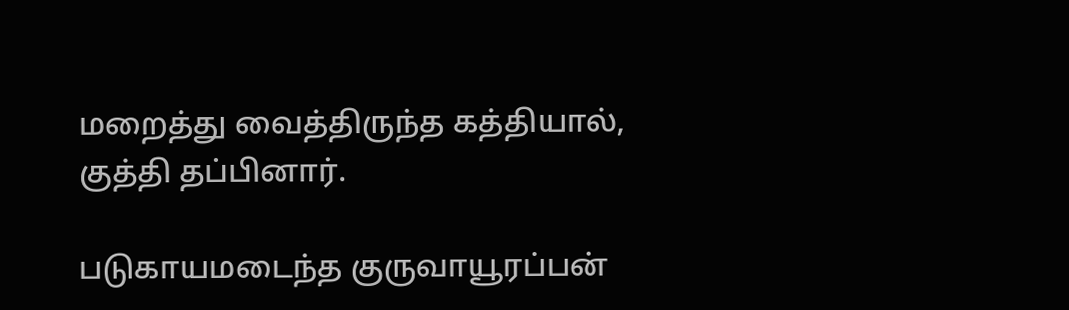மறைத்து வைத்திருந்த கத்தியால், குத்தி தப்பினார்.

படுகாயமடைந்த குருவாயூரப்பன்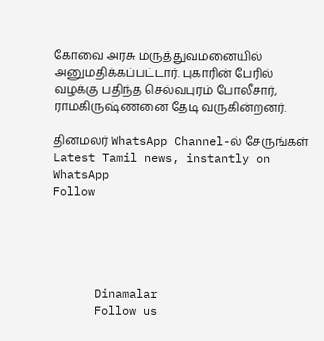கோவை அரசு மருத்துவமனையில் அனுமதிக்கப்பட்டார். புகாரின் பேரில் வழக்கு பதிந்த செல்வபுரம் போலீசார், ராமகிருஷ்ணனை தேடி வருகின்றனர்.

தினமலர் WhatsApp Channel-ல் சேருங்கள்
Latest Tamil news, instantly on WhatsApp
Follow





      Dinamalar
      Follow us